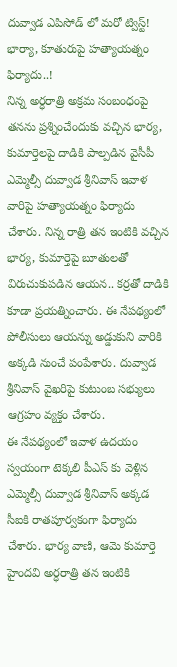దువ్వాడ ఎపిసోడ్ లో మరో ట్విస్ట్! భార్యా, కూతురుపై హత్యాయత్నం ఫిర్యాదు..!
నిన్న అర్ధరాత్రి అక్రమ సంబంధంపై తనను ప్రశ్నించేందుకు వచ్చిన భార్య, కుమార్తెలపై దాడికి పాల్పడిన వైసీపీ ఎమ్మెల్సీ దువ్వాడ శ్రీనివాస్ ఇవాళ వారిపై హత్యాయత్నం ఫిర్యాదు చేశారు. నిన్న రాత్రి తన ఇంటికి వచ్చిన భార్య, కుమార్తెపై బూతులతో విరుచుకుపడిన ఆయన.. కర్రతో దాడికి కూడా ప్రయత్నించారు. ఈ నేపథ్యంలో పోలీసులు ఆయన్ను అడ్డుకుని వారికి అక్కడి నుంచే పంపేశారు. దువ్వాడ శ్రీనివాస్ వైఖరిపై కుటుంబ సభ్యులు ఆగ్రహం వ్యక్తం చేశారు.
ఈ నేపథ్యంలో ఇవాళ ఉదయం స్వయంగా టెక్కలి పీఎస్ కు వెళ్లిన ఎమ్మెల్సీ దువ్వాడ శ్రీనివాస్ అక్కడ సీఐకి రాతపూర్వకంగా ఫిర్యాదు చేశారు. భార్య వాణి, ఆమె కుమార్తె హైందవి అర్ధరాత్రి తన ఇంటికి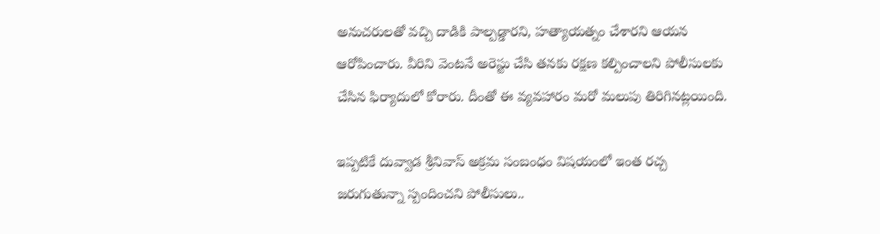అనుచరులతో వచ్చి దాడికి పాల్పడ్డారని, హత్యాయత్నం చేశారని ఆయన ఆరోపించారు. వీరిని వెంటనే అరెస్టు చేసి తనకు రక్షణ కల్పించాలని పోలీసులకు చేసిన ఫిర్యాదులో కోరారు. దీంతో ఈ వ్యవహారం మరో మలుపు తిరిగినట్లయింది.

ఇప్పటికే దువ్వాడ శ్రీనివాస్ అక్రమ సంబంధం విషయంలో ఇంత రచ్చ జరుగుతున్నా స్పందించని పోలీసులు..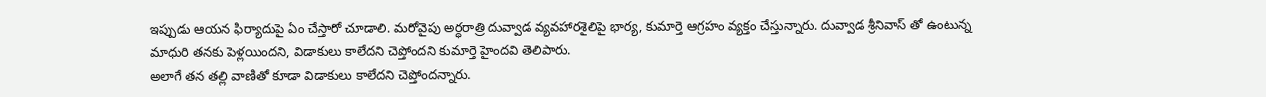ఇప్పుడు ఆయన ఫిర్యాదుపై ఏం చేస్తారో చూడాలి. మరోవైపు అర్ధరాత్రి దువ్వాడ వ్యవహారశైలిపై భార్య, కుమార్తె ఆగ్రహం వ్యక్తం చేస్తున్నారు. దువ్వాడ శ్రీనివాస్ తో ఉంటున్న మాధురి తనకు పెళ్లయిందని, విడాకులు కాలేదని చెప్తోందని కుమార్తె హైందవి తెలిపారు.
అలాగే తన తల్లి వాణితో కూడా విడాకులు కాలేదని చెప్తోందన్నారు.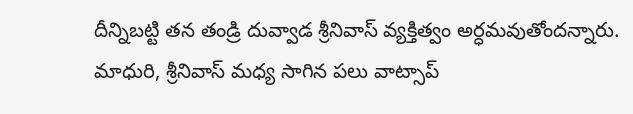దీన్నిబట్టి తన తండ్రి దువ్వాడ శ్రీనివాస్ వ్యక్తిత్వం అర్ధమవుతోందన్నారు. మాధురి, శ్రీనివాస్ మధ్య సాగిన పలు వాట్సాప్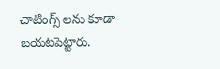చాటింగ్స్ లను కూడా బయటపెట్టారు.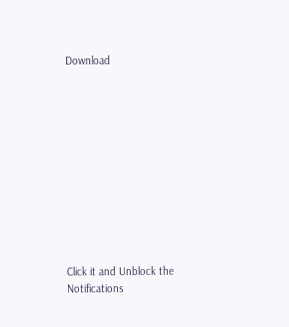Download











Click it and Unblock the Notifications